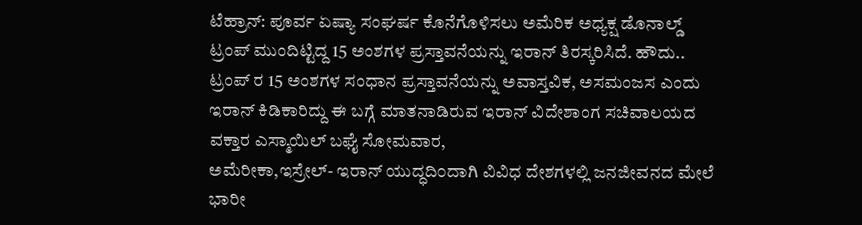ಟೆಹ್ರಾನ್: ಪೂರ್ವ ಏಷ್ಯಾ ಸಂಘರ್ಷ ಕೊನೆಗೊಳಿಸಲು ಅಮೆರಿಕ ಅಧ್ಯಕ್ಷ ಡೊನಾಲ್ಡ್ ಟ್ರಂಪ್ ಮುಂದಿಟ್ಟಿದ್ದ 15 ಅಂಶಗಳ ಪ್ರಸ್ತಾವನೆಯನ್ನು ಇರಾನ್ ತಿರಸ್ಕರಿಸಿದೆ. ಹೌದು.. ಟ್ರಂಪ್ ರ 15 ಅಂಶಗಳ ಸಂಧಾನ ಪ್ರಸ್ತಾವನೆಯನ್ನು ಅವಾಸ್ತವಿಕ, ಅಸಮಂಜಸ ಎಂದು ಇರಾನ್ ಕಿಡಿಕಾರಿದ್ದು ಈ ಬಗ್ಗೆ ಮಾತನಾಡಿರುವ ಇರಾನ್ ವಿದೇಶಾಂಗ ಸಚಿವಾಲಯದ ವಕ್ತಾರ ಎಸ್ಮಾಯಿಲ್ ಬಘೈ ಸೋಮವಾರ,
ಅಮೆರೀಕಾ,ಇಸ್ರೇಲ್- ಇರಾನ್ ಯುದ್ಧದಿ೦ದಾಗಿ ವಿವಿಧ ದೇಶಗಳಲ್ಲಿ ಜನಜೀವನದ ಮೇಲೆ ಭಾರೀ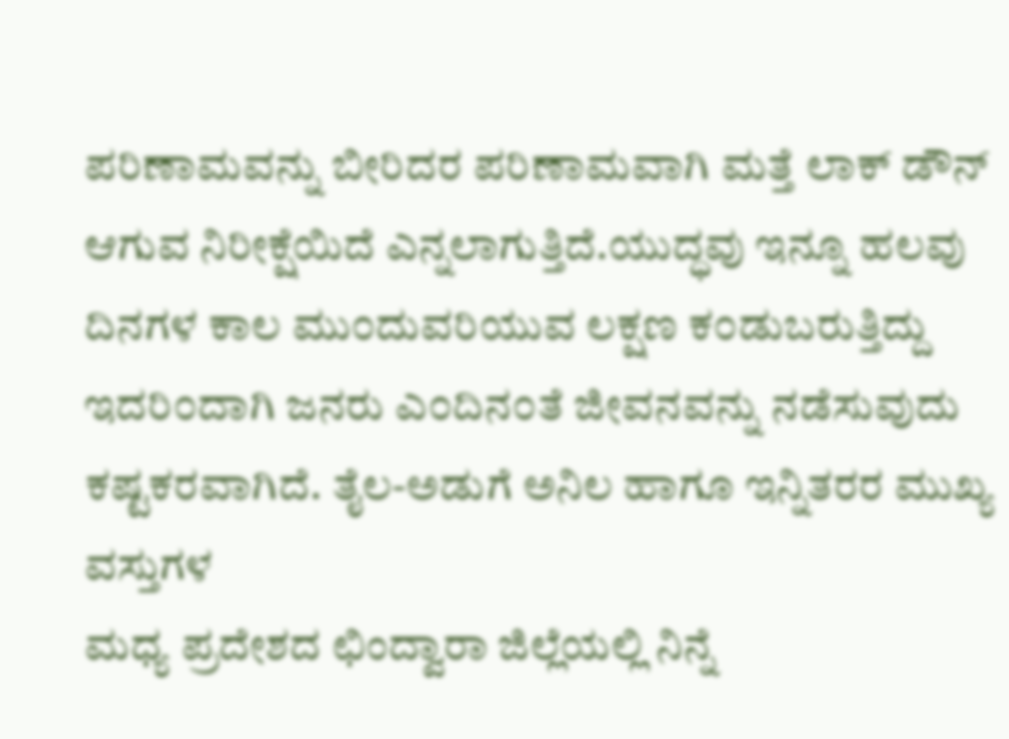ಪರಿಣಾಮವನ್ನು ಬೀರಿದರ ಪರಿಣಾಮವಾಗಿ ಮತ್ತೆ ಲಾಕ್ ಡೌನ್ ಆಗುವ ನಿರೀಕ್ಷೆಯಿದೆ ಎನ್ನಲಾಗುತ್ತಿದೆ.ಯುದ್ಧವು ಇನ್ನೂ ಹಲವು ದಿನಗಳ ಕಾಲ ಮು೦ದುವರಿಯುವ ಲಕ್ಷಣ ಕ೦ಡುಬರುತ್ತಿದ್ದು ಇದರಿ೦ದಾಗಿ ಜನರು ಎ೦ದಿನ೦ತೆ ಜೀವನವನ್ನು ನಡೆಸುವುದು ಕಷ್ಟಕರವಾಗಿದೆ. ತೈಲ-ಅಡುಗೆ ಅನಿಲ ಹಾಗೂ ಇನ್ನಿತರರ ಮುಖ್ಯ ವಸ್ತುಗಳ
ಮಧ್ಯ ಪ್ರದೇಶದ ಛಿಂದ್ವಾರಾ ಜಿಲ್ಲೆಯಲ್ಲಿ ನಿನ್ನೆ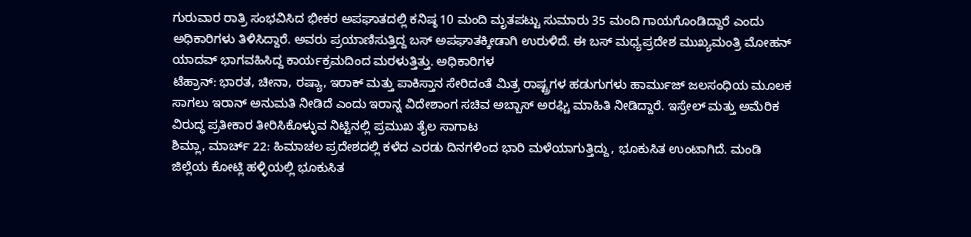ಗುರುವಾರ ರಾತ್ರಿ ಸಂಭವಿಸಿದ ಭೀಕರ ಅಪಘಾತದಲ್ಲಿ ಕನಿಷ್ಠ 10 ಮಂದಿ ಮೃತಪಟ್ಟು ಸುಮಾರು 35 ಮಂದಿ ಗಾಯಗೊಂಡಿದ್ದಾರೆ ಎಂದು ಅಧಿಕಾರಿಗಳು ತಿಳಿಸಿದ್ದಾರೆ. ಅವರು ಪ್ರಯಾಣಿಸುತ್ತಿದ್ದ ಬಸ್ ಅಪಘಾತಕ್ಕೀಡಾಗಿ ಉರುಳಿದೆ. ಈ ಬಸ್ ಮಧ್ಯಪ್ರದೇಶ ಮುಖ್ಯಮಂತ್ರಿ ಮೋಹನ್ ಯಾದವ್ ಭಾಗವಹಿಸಿದ್ದ ಕಾರ್ಯಕ್ರಮದಿಂದ ಮರಳುತ್ತಿತ್ತು. ಅಧಿಕಾರಿಗಳ
ಟೆಹ್ರಾನ್: ಭಾರತ, ಚೀನಾ, ರಷ್ಯಾ, ಇರಾಕ್ ಮತ್ತು ಪಾಕಿಸ್ತಾನ ಸೇರಿದಂತೆ ಮಿತ್ರ ರಾಷ್ಟ್ರಗಳ ಹಡುಗುಗಳು ಹಾರ್ಮುಜ್ ಜಲಸಂಧಿಯ ಮೂಲಕ ಸಾಗಲು ಇರಾನ್ ಅನುಮತಿ ನೀಡಿದೆ ಎಂದು ಇರಾನ್ನ ವಿದೇಶಾಂಗ ಸಚಿವ ಅಬ್ಬಾಸ್ ಅರಘ್ಚಿ ಮಾಹಿತಿ ನೀಡಿದ್ದಾರೆ. ಇಸ್ರೇಲ್ ಮತ್ತು ಅಮೆರಿಕ ವಿರುದ್ಧ ಪ್ರತೀಕಾರ ತೀರಿಸಿಕೊಳ್ಳುವ ನಿಟ್ಟಿನಲ್ಲಿ ಪ್ರಮುಖ ತೈಲ ಸಾಗಾಟ
ಶಿಮ್ಲಾ, ಮಾರ್ಚ್ 22: ಹಿಮಾಚಲ ಪ್ರದೇಶದಲ್ಲಿ ಕಳೆದ ಎರಡು ದಿನಗಳಿಂದ ಭಾರಿ ಮಳೆಯಾಗುತ್ತಿದ್ದು, ಭೂಕುಸಿತ ಉಂಟಾಗಿದೆ. ಮಂಡಿ ಜಿಲ್ಲೆಯ ಕೋಟ್ಲಿ ಹಳ್ಳಿಯಲ್ಲಿ ಭೂಕುಸಿತ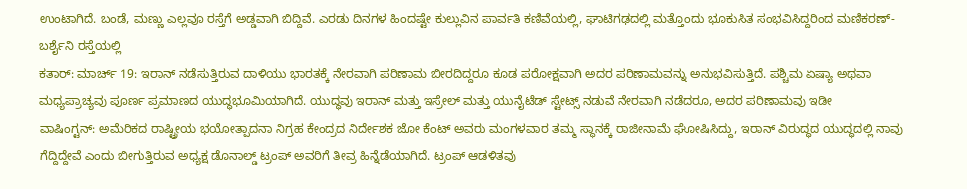ಉಂಟಾಗಿದೆ. ಬಂಡೆ, ಮಣ್ಣು ಎಲ್ಲವೂ ರಸ್ತೆಗೆ ಅಡ್ಡವಾಗಿ ಬಿದ್ದಿವೆ. ಎರಡು ದಿನಗಳ ಹಿಂದಷ್ಟೇ ಕುಲ್ಲುವಿನ ಪಾರ್ವತಿ ಕಣಿವೆಯಲ್ಲಿ, ಘಾಟಿಗಢದಲ್ಲಿ ಮತ್ತೊಂದು ಭೂಕುಸಿತ ಸಂಭವಿಸಿದ್ದರಿಂದ ಮಣಿಕರಣ್-ಬರ್ಶೈನಿ ರಸ್ತೆಯಲ್ಲಿ
ಕತಾರ್: ಮಾರ್ಚ್ 19: ಇರಾನ್ ನಡೆಸುತ್ತಿರುವ ದಾಳಿಯು ಭಾರತಕ್ಕೆ ನೇರವಾಗಿ ಪರಿಣಾಮ ಬೀರದಿದ್ದರೂ ಕೂಡ ಪರೋಕ್ಷವಾಗಿ ಅದರ ಪರಿಣಾಮವನ್ನು ಅನುಭವಿಸುತ್ತಿದೆ. ಪಶ್ಚಿಮ ಏಷ್ಯಾ ಅಥವಾ ಮಧ್ಯಪ್ರಾಚ್ಯವು ಪೂರ್ಣ ಪ್ರಮಾಣದ ಯುದ್ಧಭೂಮಿಯಾಗಿದೆ. ಯುದ್ಧವು ಇರಾನ್ ಮತ್ತು ಇಸ್ರೇಲ್ ಮತ್ತು ಯುನೈಟೆಡ್ ಸ್ಟೇಟ್ಸ್ ನಡುವೆ ನೇರವಾಗಿ ನಡೆದರೂ, ಅದರ ಪರಿಣಾಮವು ಇಡೀ
ವಾಷಿಂಗ್ಟನ್: ಅಮೆರಿಕದ ರಾಷ್ಟ್ರೀಯ ಭಯೋತ್ಪಾದನಾ ನಿಗ್ರಹ ಕೇಂದ್ರದ ನಿರ್ದೇಶಕ ಜೋ ಕೆಂಟ್ ಅವರು ಮಂಗಳವಾರ ತಮ್ಮ ಸ್ಥಾನಕ್ಕೆ ರಾಜೀನಾಮೆ ಘೋಷಿಸಿದ್ದು, ಇರಾನ್ ವಿರುದ್ಧದ ಯುದ್ಧದಲ್ಲಿ ನಾವು ಗೆದ್ದಿದ್ದೇವೆ ಎಂದು ಬೀಗುತ್ತಿರುವ ಅಧ್ಯಕ್ಷ ಡೊನಾಲ್ಡ್ ಟ್ರಂಪ್ ಅವರಿಗೆ ತೀವ್ರ ಹಿನ್ನೆಡೆಯಾಗಿದೆ. ಟ್ರಂಪ್ ಆಡಳಿತವು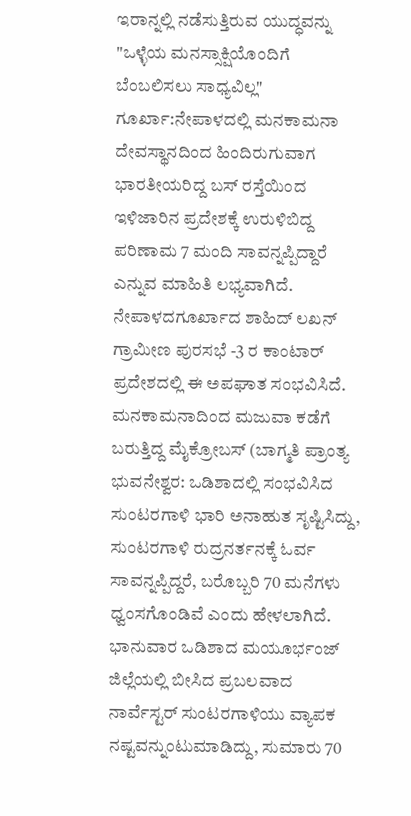ಇರಾನ್ನಲ್ಲಿ ನಡೆಸುತ್ತಿರುವ ಯುದ್ಧವನ್ನು "ಒಳ್ಳೆಯ ಮನಸ್ಸಾಕ್ಷಿಯೊಂದಿಗೆ ಬೆಂಬಲಿಸಲು ಸಾಧ್ಯವಿಲ್ಲ"
ಗೂರ್ಖಾ:ನೇಪಾಳದಲ್ಲಿ ಮನಕಾಮನಾ ದೇವಸ್ಥಾನದಿಂದ ಹಿಂದಿರುಗುವಾಗ ಭಾರತೀಯರಿದ್ದ ಬಸ್ ರಸ್ತೆಯಿಂದ ಇಳಿಜಾರಿನ ಪ್ರದೇಶಕ್ಕೆ ಉರುಳಿಬಿದ್ದ ಪರಿಣಾಮ 7 ಮಂದಿ ಸಾವನ್ನಪ್ಪಿದ್ದಾರೆ ಎನ್ನುವ ಮಾಹಿತಿ ಲಭ್ಯವಾಗಿದೆ. ನೇಪಾಳದಗೂರ್ಖಾದ ಶಾಹಿದ್ ಲಖನ್ ಗ್ರಾಮೀಣ ಪುರಸಭೆ -3 ರ ಕಾಂಟಾರ್ ಪ್ರದೇಶದಲ್ಲಿ ಈ ಅಪಘಾತ ಸಂಭವಿಸಿದೆ. ಮನಕಾಮನಾದಿಂದ ಮಜುವಾ ಕಡೆಗೆ ಬರುತ್ತಿದ್ದ ಮೈಕ್ರೋಬಸ್ (ಬಾಗ್ಮತಿ ಪ್ರಾಂತ್ಯ
ಭುವನೇಶ್ವರ: ಒಡಿಶಾದಲ್ಲಿ ಸಂಭವಿಸಿದ ಸುಂಟರಗಾಳಿ ಭಾರಿ ಅನಾಹುತ ಸೃಷ್ಟಿಸಿದ್ದು, ಸುಂಟರಗಾಳಿ ರುದ್ರನರ್ತನಕ್ಕೆ ಓರ್ವ ಸಾವನ್ನಪ್ಪಿದ್ದರೆ, ಬರೊಬ್ಬರಿ 70 ಮನೆಗಳು ಧ್ವಂಸಗೊಂಡಿವೆ ಎಂದು ಹೇಳಲಾಗಿದೆ. ಭಾನುವಾರ ಒಡಿಶಾದ ಮಯೂರ್ಭಂಜ್ ಜಿಲ್ಲೆಯಲ್ಲಿ ಬೀಸಿದ ಪ್ರಬಲವಾದ ನಾರ್ವೆಸ್ಟರ್ ಸುಂಟರಗಾಳಿಯು ವ್ಯಾಪಕ ನಷ್ಟವನ್ನುಂಟುಮಾಡಿದ್ದು, ಸುಮಾರು 70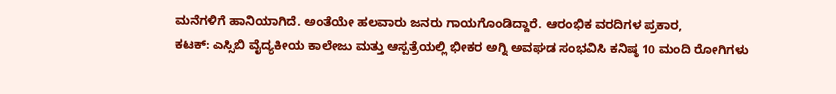ಮನೆಗಳಿಗೆ ಹಾನಿಯಾಗಿದೆ. ಅಂತೆಯೇ ಹಲವಾರು ಜನರು ಗಾಯಗೊಂಡಿದ್ದಾರೆ. ಆರಂಭಿಕ ವರದಿಗಳ ಪ್ರಕಾರ,
ಕಟಕ್: ಎಸ್ಸಿಬಿ ವೈದ್ಯಕೀಯ ಕಾಲೇಜು ಮತ್ತು ಆಸ್ಪತ್ರೆಯಲ್ಲಿ ಭೀಕರ ಅಗ್ನಿ ಅವಘಡ ಸಂಭವಿಸಿ ಕನಿಷ್ಠ 10 ಮಂದಿ ರೋಗಿಗಳು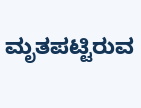ಮೃತಪಟ್ಟಿರುವ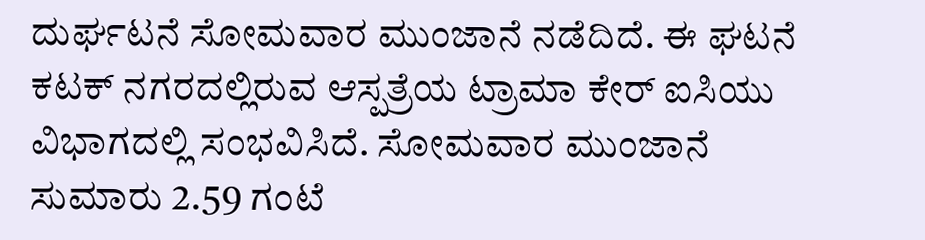ದುರ್ಘಟನೆ ಸೋಮವಾರ ಮುಂಜಾನೆ ನಡೆದಿದೆ. ಈ ಘಟನೆ ಕಟಕ್ ನಗರದಲ್ಲಿರುವ ಆಸ್ಪತ್ರೆಯ ಟ್ರಾಮಾ ಕೇರ್ ಐಸಿಯು ವಿಭಾಗದಲ್ಲಿ ಸಂಭವಿಸಿದೆ. ಸೋಮವಾರ ಮುಂಜಾನೆ ಸುಮಾರು 2.59 ಗಂಟೆ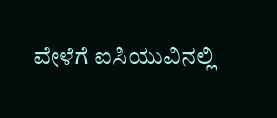ವೇಳೆಗೆ ಐಸಿಯುವಿನಲ್ಲಿ